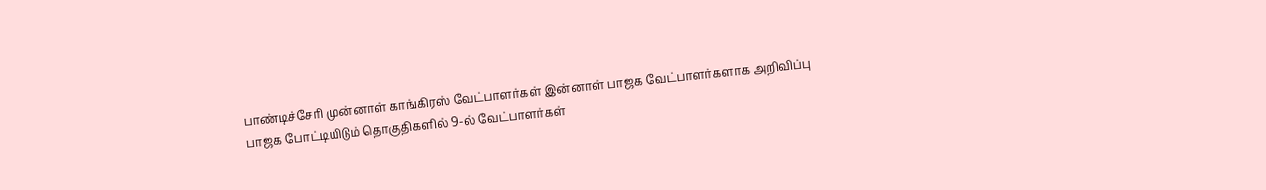பாண்டிச்சேரி முன்னாள் காங்கிரஸ் வேட்பாளர்கள் இன்னாள் பாஜக வேட்பாளர்களாக அறிவிப்பு
பாஜக போட்டியிடும் தொகுதிகளில் 9-ல் வேட்பாளர்கள்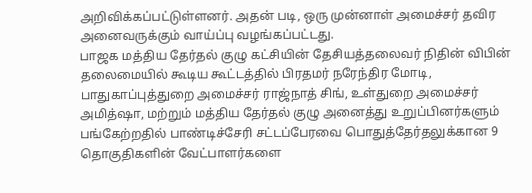அறிவிக்கப்பட்டுள்ளனர். அதன் படி, ஒரு முன்னாள் அமைச்சர் தவிர அனைவருக்கும் வாய்ப்பு வழங்கப்பட்டது.
பாஜக மத்திய தேர்தல் குழு கட்சியின் தேசியத்தலைவர் நிதின் விபின் தலைமையில் கூடிய கூட்டத்தில் பிரதமர் நரேந்திர மோடி, பாதுகாப்புத்துறை அமைச்சர் ராஜ்நாத் சிங், உள்துறை அமைச்சர் அமித்ஷா, மற்றும் மத்திய தேர்தல் குழு அனைத்து உறுப்பினர்களும் பங்கேற்றதில் பாண்டிச்சேரி சட்டப்பேரவை பொதுத்தேர்தலுக்கான 9 தொகுதிகளின் வேட்பாளர்களை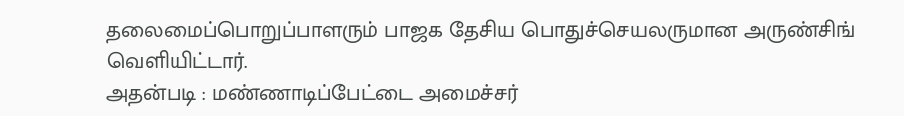தலைமைப்பொறுப்பாளரும் பாஜக தேசிய பொதுச்செயலருமான அருண்சிங் வெளியிட்டார்.
அதன்படி : மண்ணாடிப்பேட்டை அமைச்சர்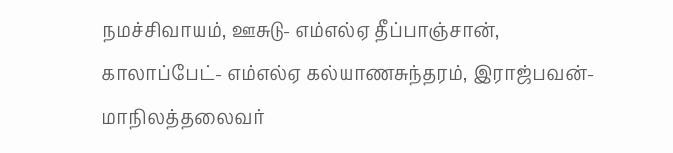நமச்சிவாயம், ஊசுடு- எம்எல்ஏ தீப்பாஞ்சான், காலாப்பேட்- எம்எல்ஏ கல்யாணசுந்தரம், இராஜ்பவன்- மாநிலத்தலைவர்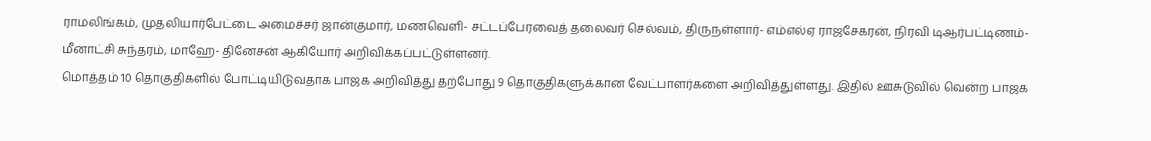ராமலிங்கம், முதலியார்பேட்டை அமைச்சர் ஜான்குமார், மணவெளி- சட்டப்பேரவைத் தலைவர் செல்வம், திருநள்ளார்- எம்எல்ஏ ராஜசேகரன், நிரவி டிஆர்பட்டிணம்- மீனாட்சி சுந்தரம், மாஹே- தினேசன் ஆகியோர் அறிவிக்கப்பட்டுள்ளனர்.
மொத்தம் 10 தொகுதிகளில் போட்டியிடுவதாக பாஜக அறிவித்து தற்போது 9 தொகுதிகளுக்கான வேட்பாளர்களை அறிவித்துள்ளது. இதில் ஊசுடுவில் வென்ற பாஜக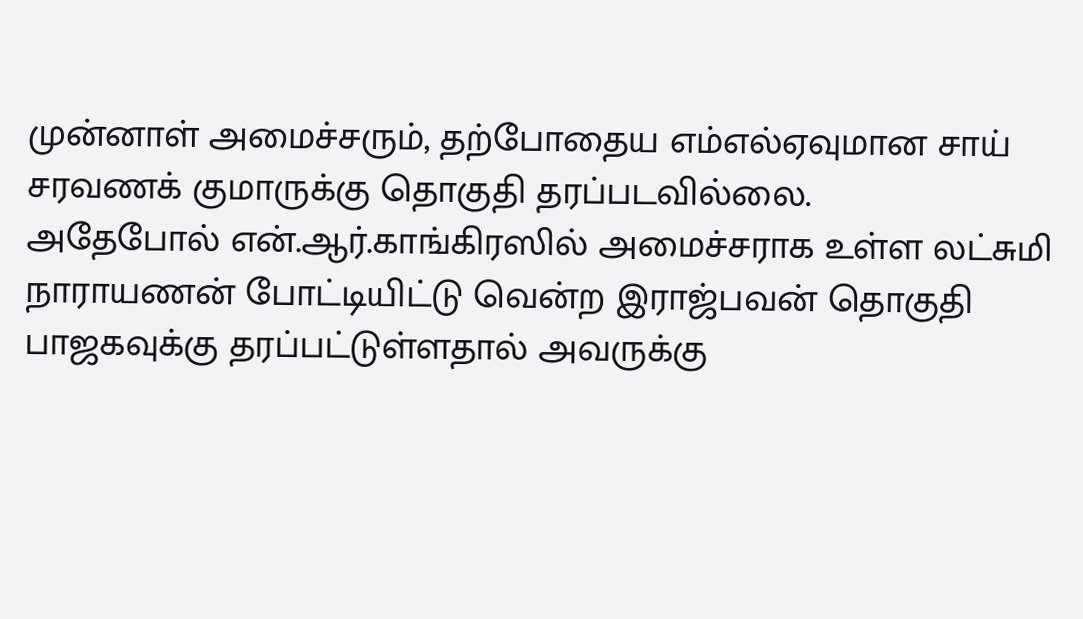முன்னாள் அமைச்சரும், தற்போதைய எம்எல்ஏவுமான சாய் சரவணக் குமாருக்கு தொகுதி தரப்படவில்லை.
அதேபோல் என்.ஆர்.காங்கிரஸில் அமைச்சராக உள்ள லட்சுமி நாராயணன் போட்டியிட்டு வென்ற இராஜ்பவன் தொகுதி பாஜகவுக்கு தரப்பட்டுள்ளதால் அவருக்கு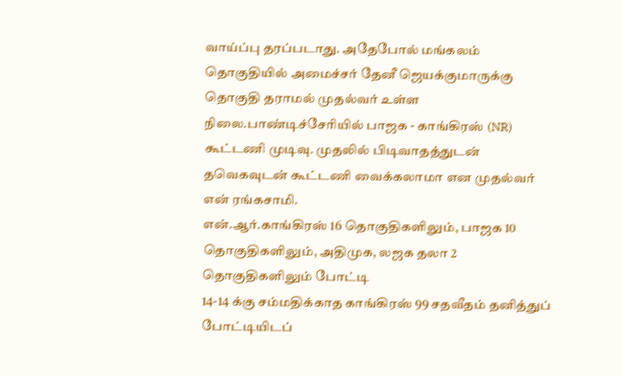வாய்ப்பு தரப்படாது. அதேபோல் மங்கலம் தொகுதியில் அமைச்சர் தேனீ ஜெயக்குமாருக்கு தொகுதி தராமல் முதல்வர் உள்ள நிலை.பாண்டிச்சேரியில் பாஜக - காங்கிரஸ் (NR) கூட்டணி முடிவு. முதலில் பிடிவாதத்துடன் தவெகவுடன் கூட்டணி வைக்கலாமா என முதல்வர் என் ரங்கசாமி.
என்.ஆர்.காங்கிரஸ் 16 தொகுதிகளிலும், பாஜக 10 தொகுதிகளிலும், அதிமுக, லஜக தலா 2 தொகுதிகளிலும் போட்டி
14-14 க்கு சம்மதிக்காத காங்கிரஸ் 99 சதவீதம் தனித்துப் போட்டியிடப்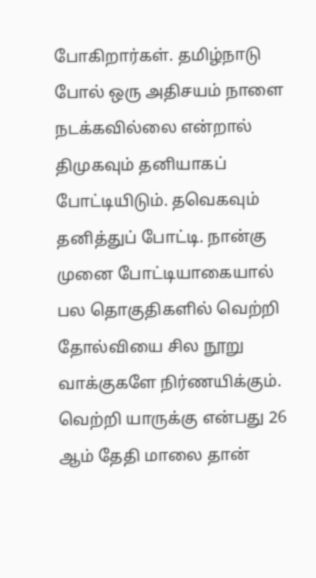போகிறார்கள். தமிழ்நாடு போல் ஒரு அதிசயம் நாளை நடக்கவில்லை என்றால் திமுகவும் தனியாகப் போட்டியிடும். தவெகவும் தனித்துப் போட்டி. நான்கு முனை போட்டியாகையால் பல தொகுதிகளில் வெற்றி தோல்வியை சில நூறு வாக்குகளே நிர்ணயிக்கும். வெற்றி யாருக்கு என்பது 26 ஆம் தேதி மாலை தான்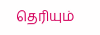தெரியும்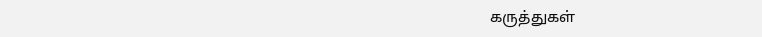கருத்துகள்